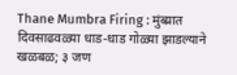Thane Mumbra Firing : मुंब्य्रात दिवसाढवळ्या धाड-धाड गोळ्या झाडल्याने खळबळ; ३ जण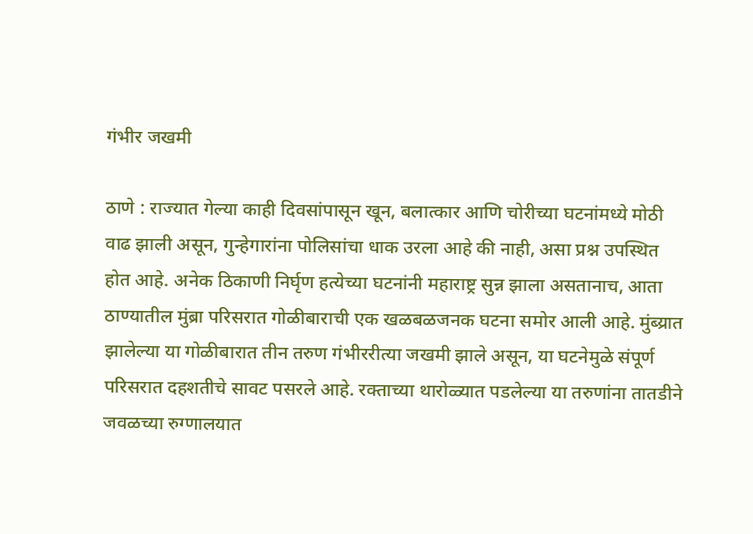गंभीर जखमी

ठाणे : राज्यात गेल्या काही दिवसांपासून खून, बलात्कार आणि चोरीच्या घटनांमध्ये मोठी वाढ झाली असून, गुन्हेगारांना पोलिसांचा धाक उरला आहे की नाही, असा प्रश्न उपस्थित होत आहे. अनेक ठिकाणी निर्घृण हत्येच्या घटनांनी महाराष्ट्र सुन्न झाला असतानाच, आता ठाण्यातील मुंब्रा परिसरात गोळीबाराची एक खळबळजनक घटना समोर आली आहे. मुंब्य्रात झालेल्या या गोळीबारात तीन तरुण गंभीररीत्या जखमी झाले असून, या घटनेमुळे संपूर्ण परिसरात दहशतीचे सावट पसरले आहे. रक्ताच्या थारोळ्यात पडलेल्या या तरुणांना तातडीने जवळच्या रुग्णालयात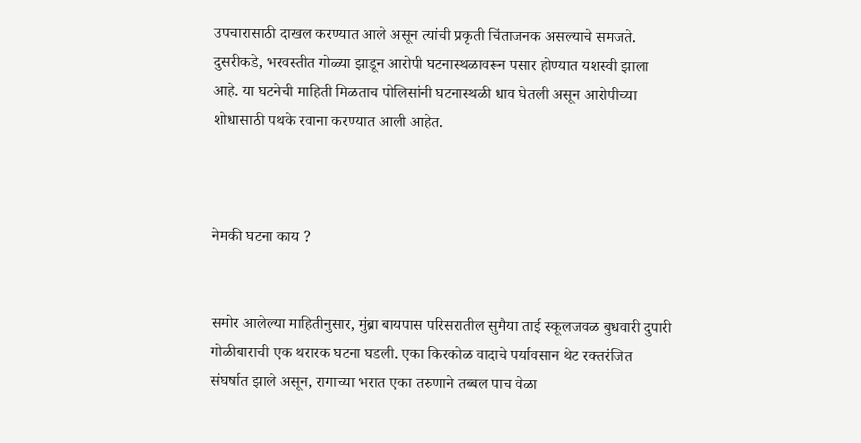उपचारासाठी दाखल करण्यात आले असून त्यांची प्रकृती चिंताजनक असल्याचे समजते. दुसरीकडे, भरवस्तीत गोळ्या झाडून आरोपी घटनास्थळावरून पसार होण्यात यशस्वी झाला आहे. या घटनेची माहिती मिळताच पोलिसांनी घटनास्थळी धाव घेतली असून आरोपीच्या शोधासाठी पथके रवाना करण्यात आली आहेत.



नेमकी घटना काय ?


समोर आलेल्या माहितीनुसार, मुंब्रा बायपास परिसरातील सुमैया ताई स्कूलजवळ बुधवारी दुपारी गोळीबाराची एक थरारक घटना घडली. एका किरकोळ वादाचे पर्यावसान थेट रक्तरंजित संघर्षात झाले असून, रागाच्या भरात एका तरुणाने तब्बल पाच वेळा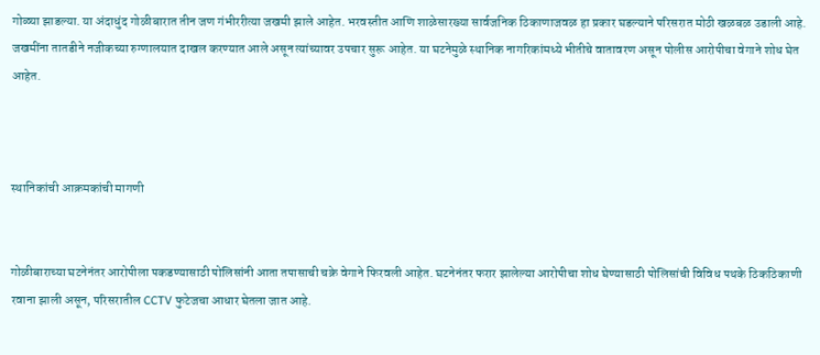गोळ्या झाडल्या. या अंदाधुंद गोळीबारात तीन जण गंभीररीत्या जखमी झाले आहेत. भरवस्तीत आणि शाळेसारख्या सार्वजनिक ठिकाणाजवळ हा प्रकार घडल्याने परिसरात मोठी खळबळ उडाली आहे. जखमींना तातडीने नजीकच्या रुग्णालयात दाखल करण्यात आले असून त्यांच्यावर उपचार सुरू आहेत. या घटनेमुळे स्थानिक नागरिकांमध्ये भीतीचे वातावरण असून पोलीस आरोपीचा वेगाने शोध घेत आहेत.



स्थानिकांची आक्रमकांची मागणी


गोळीबाराच्या घटनेनंतर आरोपीला पकडण्यासाठी पोलिसांनी आता तपासाची चक्रे वेगाने फिरवली आहेत. घटनेनंतर फरार झालेल्या आरोपीचा शोध घेण्यासाठी पोलिसांची विविध पथके ठिकठिकाणी रवाना झाली असून, परिसरातील CCTV फुटेजचा आधार घेतला जात आहे.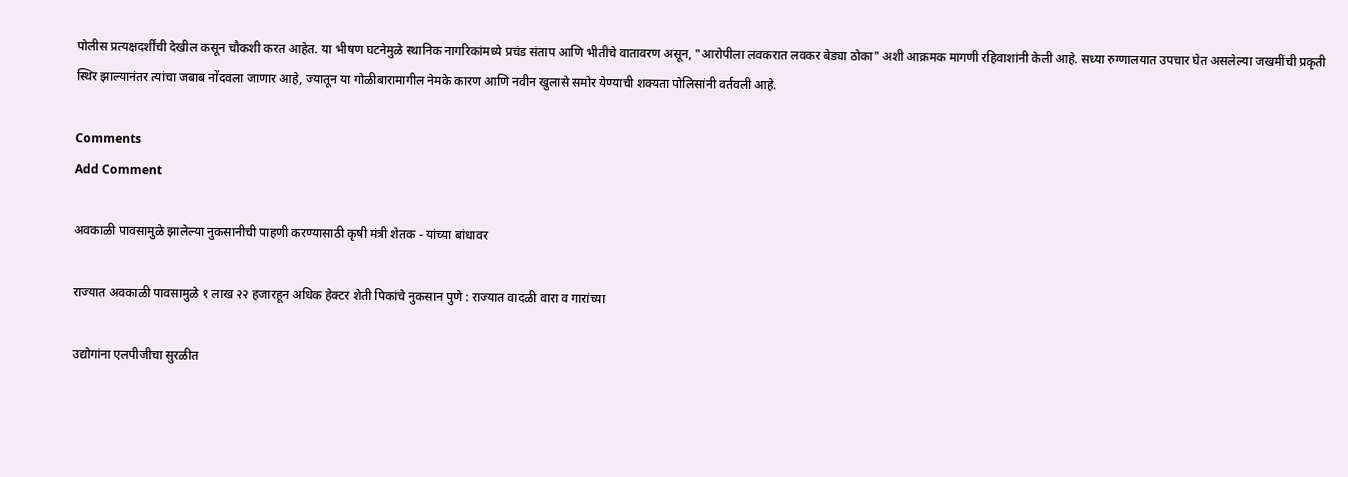पोलीस प्रत्यक्षदर्शींची देखील कसून चौकशी करत आहेत. या भीषण घटनेमुळे स्थानिक नागरिकांमध्ये प्रचंड संताप आणि भीतीचे वातावरण असून, "आरोपीला लवकरात लवकर बेड्या ठोका" अशी आक्रमक मागणी रहिवाशांनी केली आहे. सध्या रुग्णालयात उपचार घेत असलेल्या जखमींची प्रकृती स्थिर झाल्यानंतर त्यांचा जबाब नोंदवला जाणार आहे, ज्यातून या गोळीबारामागील नेमके कारण आणि नवीन खुलासे समोर येण्याची शक्यता पोलिसांनी वर्तवली आहे.

Comments
Add Comment

अवकाळी पावसामुळे झालेल्या नुकसानीची पाहणी करण्यासाठी कृषी मंत्री शेतक - यांच्या बांधावर

राज्यात अवकाळी पावसामुळे १ लाख २२ हजारहून अधिक हेक्टर शेती पिकांचे नुकसान पुणे : राज्यात वादळी वारा व गारांच्या

उद्योगांना एलपीजीचा सुरळीत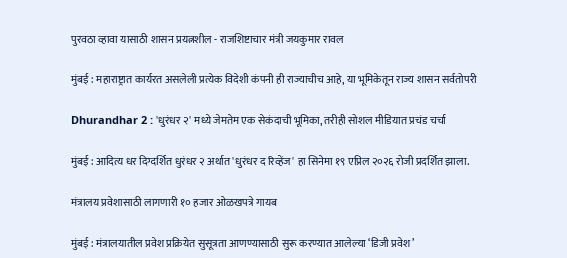पुरवठा व्हावा यासाठी शासन प्रयत्नशील - राजशिष्टाचार मंत्री जयकुमार रावल

मुंबई : महाराष्ट्रात कार्यरत असलेली प्रत्येक विदेशी कंपनी ही राज्याचीच आहे, या भूमिकेतून राज्य शासन सर्वतोपरी

Dhurandhar 2 : 'धुरंधर २' मध्ये जेमतेम एक सेकंदाची भूमिका, तरीही सोशल मीडियात प्रचंड चर्चा

मुंबई : आदित्य धर दिग्दर्शित धुरंधर २ अर्थात 'धुरंधर द रिव्हेंज' हा सिनेमा १९ एप्रिल २०२६ रोजी प्रदर्शित झाला.

मंत्रालय प्रवेशासाठी लागणारी १० हजार ओळखपत्रे गायब

मुंबई : मंत्रालयातील प्रवेश प्रक्रियेत सुसूत्रता आणण्यासाठी सुरू करण्यात आलेल्या ‘डिजी प्रवेश’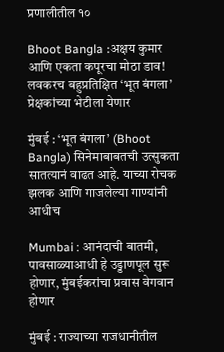प्रणालीतील १०

Bhoot Bangla :अक्षय कुमार आणि एकता कपूरचा मोठा डाव! लवकरच बहुप्रतिक्षित ‘भूत बंगला’ प्रेक्षकांच्या भेटीला येणार

मुंबई : ‘भूत बंगला’ (Bhoot Bangla) सिनेमाबाबतची उत्सुकता सातत्यानं वाढत आहे. याच्या रोचक झलक आणि गाजलेल्या गाण्यांनी आधीच

Mumbai : आनंदाची बातमी, पावसाळ्याआधी हे उड्डाणपूल सुरू होणार, मुंबईकरांचा प्रवास वेगवान होणार

मुंबई : राज्याच्या राजधानीतील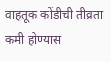वाहतूक कोंडीची तीव्रता कमी होण्यास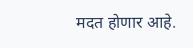मदत होणार आहे.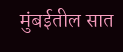मुंबईतील सात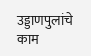उड्डाणपुलांचे काम